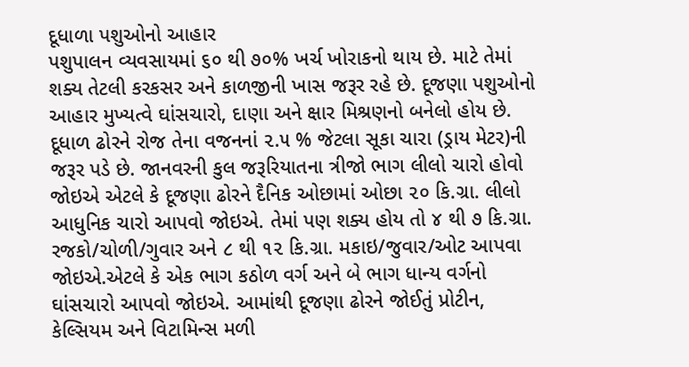દૂધાળા પશુઓનો આહાર
પશુપાલન વ્યવસાયમાં ૬૦ થી ૭૦% ખર્ચ ખોરાકનો થાય છે. માટે તેમાં શક્ય તેટલી કરકસર અને કાળજીની ખાસ જરૂર રહે છે. દૂજણા પશુઓનો આહાર મુખ્યત્વે ઘાંસચારો, દાણા અને ક્ષાર મિશ્રણનો બનેલો હોય છે.
દૂધાળ ઢોરને રોજ તેના વજનનાં ૨.૫ % જેટલા સૂકા ચારા (ડ્રાય મેટર)ની જરૂર પડે છે. જાનવરની કુલ જરૂરિયાતના ત્રીજો ભાગ લીલો ચારો હોવો જોઇએ એટલે કે દૂજણા ઢોરને દૈનિક ઓછામાં ઓછા ૨૦ કિ.ગ્રા. લીલો આધુનિક ચારો આપવો જોઇએ. તેમાં પણ શક્ય હોય તો ૪ થી ૭ કિ.ગ્રા. રજકો/ચોળી/ગુવાર અને ૮ થી ૧૨ કિ.ગ્રા. મકાઇ/જુવાર/ઓટ આપવા જોઇએ.એટલે કે એક ભાગ કઠોળ વર્ગ અને બે ભાગ ધાન્ય વર્ગનો ઘાંસચારો આપવો જોઇએ. આમાંથી દૂજણા ઢોરને જોઈતું પ્રોટીન, કેલ્સિયમ અને વિટામિન્સ મળી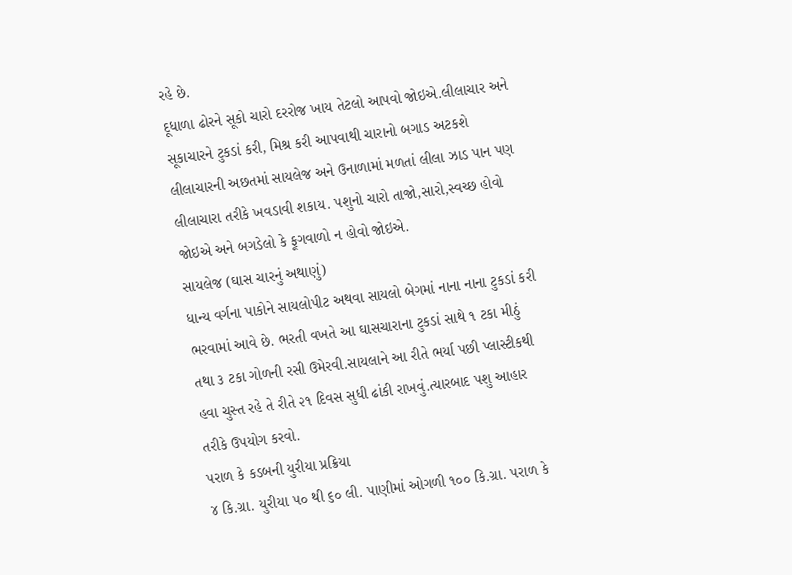રહે છે.
દૂધાળા ઢોરને સૂકો ચારો દરરોજ ખાય તેટલો આપવો જોઇએ.લીલાચાર અને સૂકાચારને ટુકડાં કરી, મિશ્ર કરી આપવાથી ચારાનો બગાડ અટકશે
લીલાચારની અછતમાં સાયલેજ અને ઉનાળામાં મળતાં લીલા ઝાડ પાન પણ લીલાચારા તરીકે ખવડાવી શકાય. પશુનો ચારો તાજો,સારો,સ્વચ્છ હોવો જોઇએ અને બગડેલો કે ફૂગવાળો ન હોવો જોઇએ.
સાયલેજ (ઘાસ ચારનું અથાણું)
ધાન્ય વર્ગના પાકોને સાયલોપીટ અથવા સાયલો બેગમાં નાના નાના ટુકડાં કરી ભરવામાં આવે છે. ભરતી વખતે આ ઘાસચારાના ટુકડાં સાથે ૧ ટકા મીઠું તથા ૩ ટકા ગોળની રસી ઉમેરવી.સાયલાને આ રીતે ભર્યા પછી પ્લાસ્ટીકથી હવા ચુસ્ત રહે તે રીતે ૨૧ દિવસ સુધી ઢાંકી રાખવું.ત્યારબાદ પશુ આહાર તરીકે ઉપયોગ કરવો.
પરાળ કે કડબની યુરીયા પ્રક્રિયા
૪ કિ.ગ્રા. યુરીયા ૫૦ થી ૬૦ લી. પાણીમાં ઓગળી ૧૦૦ કિ.ગ્રા. પરાળ કે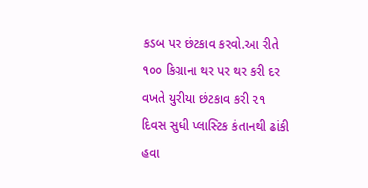કડબ પર છંટકાવ કરવો.આ રીતે ૧૦૦ કિગ્રાના થર પર થર કરી દર વખતે યુરીયા છંટકાવ કરી ૨૧ દિવસ સુધી પ્લાસ્ટિક કંતાનથી ઢાંકી હવા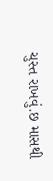ચુસ્ત રાખવું.છ માસથી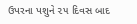ઉપરના પશુને ૨૫ દિવસ બાદ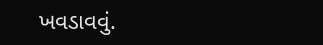ખવડાવવું.